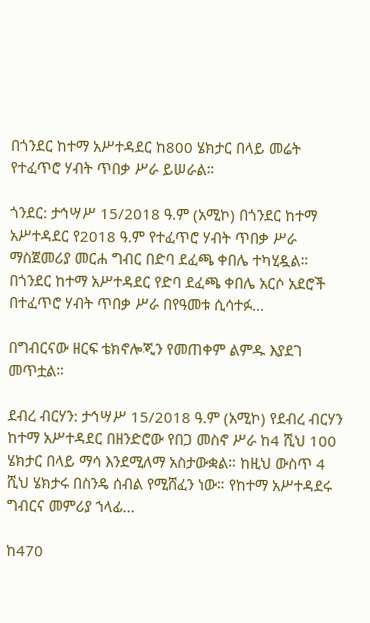በጎንደር ከተማ አሥተዳደር ከ800 ሄክታር በላይ መሬት የተፈጥሮ ሃብት ጥበቃ ሥራ ይሠራል።

ጎንደር: ታኅሣሥ 15/2018 ዓ.ም (አሚኮ) በጎንደር ከተማ አሥተዳደር የ2018 ዓ.ም የተፈጥሮ ሃብት ጥበቃ ሥራ ማስጀመሪያ መርሐ ግብር በድባ ደፈጫ ቀበሌ ተካሂዷል። በጎንደር ከተማ አሥተዳደር የድባ ደፈጫ ቀበሌ አርሶ አደሮች በተፈጥሮ ሃብት ጥበቃ ሥራ በየዓመቱ ሲሳተፉ...

በግብርናው ዘርፍ ቴክኖሎጂን የመጠቀም ልምዱ እያደገ መጥቷል።

ደብረ ብርሃን: ታኅሣሥ 15/2018 ዓ.ም (አሚኮ) የደብረ ብርሃን ከተማ አሥተዳደር በዘንድሮው የበጋ መስኖ ሥራ ከ4 ሺህ 100 ሄክታር በላይ ማሳ እንደሚለማ አስታውቋል። ከዚህ ውስጥ 4 ሺህ ሄክታሩ በስንዴ ሰብል የሚሸፈን ነው። የከተማ አሥተዳደሩ ግብርና መምሪያ ኀላፊ...

ከ470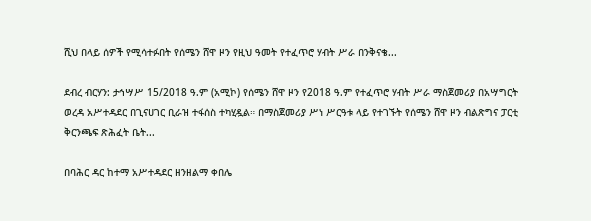ሺህ በላይ ሰዎች የሚሳተፉበት የሰሜን ሸዋ ዞን የዚህ ዓመት የተፈጥሮ ሃብት ሥራ በንቅናቄ...

ደብረ ብርሃን: ታኅሣሥ 15/2018 ዓ.ም (አሚኮ) የሰሜን ሸዋ ዞን የ2018 ዓ.ም የተፈጥሮ ሃብት ሥራ ማስጀመሪያ በአሣግርት ወረዳ አሥተዳደር በጊናሀገር ቢራዝ ተፋሰስ ተካሂዷል። በማስጀመሪያ ሥነ ሥርዓቱ ላይ የተገኙት የሰሜን ሸዋ ዞን ብልጽግና ፓርቲ ቅርንጫፍ ጽሕፈት ቤት...

በባሕር ዳር ከተማ አሥተዳደር ዘንዘልማ ቀበሌ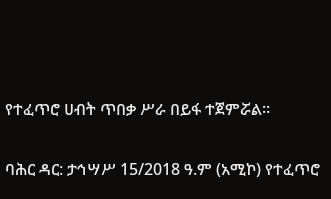የተፈጥሮ ሀብት ጥበቃ ሥራ በይፋ ተጀምሯል።

ባሕር ዳር: ታኅሣሥ 15/2018 ዓ.ም (አሚኮ) የተፈጥሮ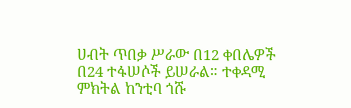ሀብት ጥበቃ ሥራው በ12 ቀበሌዎች በ24 ተፋሠሶች ይሠራል። ተቀዳሚ ምክትል ከንቲባ ጎሹ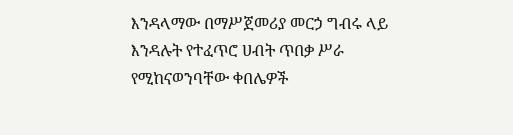እንዳላማው በማሥጀመሪያ መርኃ ግብሩ ላይ እንዳሉት የተፈጥሮ ሀብት ጥበቃ ሥራ የሚከናወንባቸው ቀበሌዎች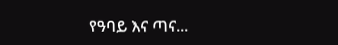የዓባይ እና ጣና...